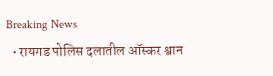Breaking News
  • रायगड पोलिस दलातील ऑस्कर श्वान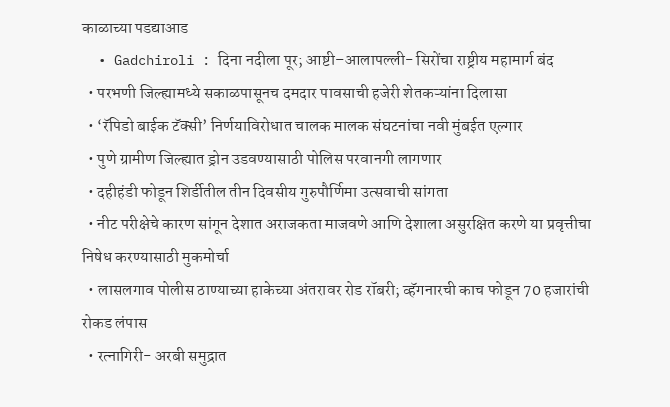काळाच्या पडद्याआड
  • Gadchiroli : दिना नदीला पूर; आष्टी–आलापल्ली- सिरोंचा राष्ट्रीय महामार्ग बंद
  • परभणी जिल्ह्यामध्ये सकाळपासूनच दमदार पावसाची हजेरी शेतकऱ्यांना दिलासा
  • ‘रॅपिडो बाईक टॅक्सी’ निर्णयाविरोधात चालक मालक संघटनांचा नवी मुंबईत एल्गार
  • पुणे ग्रामीण जिल्ह्यात ड्रोन उडवण्यासाठी पोलिस परवानगी लागणार
  • दहीहंडी फोडून शिर्डीतील तीन दिवसीय गुरुपौर्णिमा उत्सवाची सांगता
  • नीट परीक्षेचे कारण सांगून देशात अराजकता माजवणे आणि देशाला असुरक्षित करणे या प्रवृत्तीचा निषेध करण्यासाठी मुकमोर्चा
  • लासलगाव पोलीस ठाण्याच्या हाकेच्या अंतरावर रोड रॉबरी; व्हॅगनारची काच फोडून 70 हजारांची रोकड लंपास
  • रत्नागिरी- अरबी समुद्रात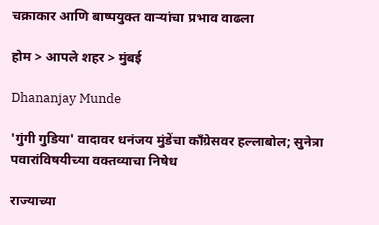चक्राकार आणि बाष्पयुक्त वाऱ्यांचा प्रभाव वाढला

होम > आपले शहर > मुंबई

Dhananjay Munde

'गुंगी गुडिया' वादावर धनंजय मुंडेंचा काँग्रेसवर हल्लाबोल; सुनेत्रा पवारांविषयीच्या वक्तव्याचा निषेध

राज्याच्या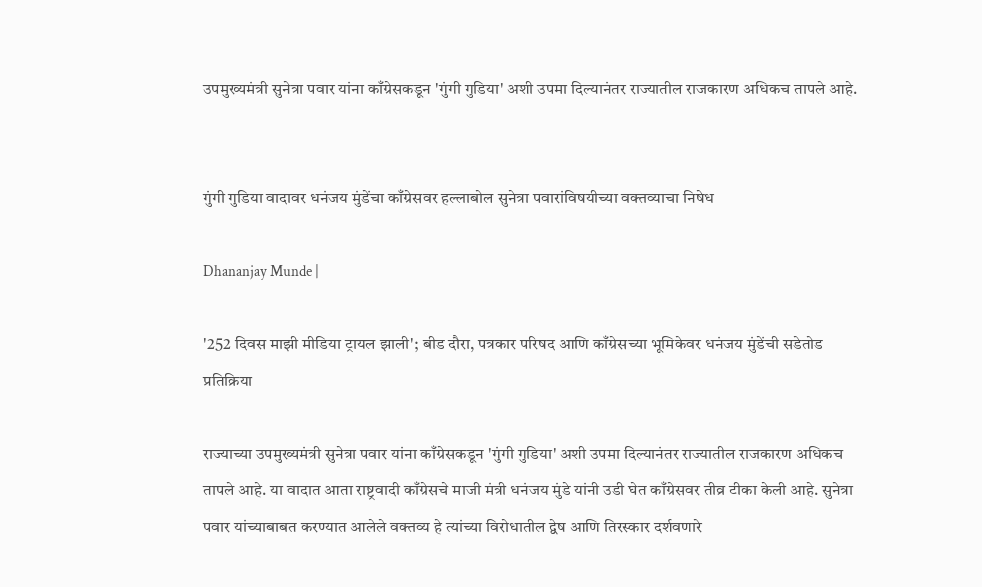उपमुख्यमंत्री सुनेत्रा पवार यांना काँग्रेसकडून 'गुंगी गुडिया' अशी उपमा दिल्यानंतर राज्यातील राजकारण अधिकच तापले आहे.


गुंगी गुडिया वादावर धनंजय मुंडेंचा काँग्रेसवर हल्लाबोल सुनेत्रा पवारांविषयीच्या वक्तव्याचा निषेध

Dhananjay Munde |

'252 दिवस माझी मीडिया ट्रायल झाली'; बीड दौरा, पत्रकार परिषद आणि काँग्रेसच्या भूमिकेवर धनंजय मुंडेंची सडेतोड प्रतिक्रिया

राज्याच्या उपमुख्यमंत्री सुनेत्रा पवार यांना काँग्रेसकडून 'गुंगी गुडिया' अशी उपमा दिल्यानंतर राज्यातील राजकारण अधिकच तापले आहे. या वादात आता राष्ट्रवादी काँग्रेसचे माजी मंत्री धनंजय मुंडे यांनी उडी घेत काँग्रेसवर तीव्र टीका केली आहे. सुनेत्रा पवार यांच्याबाबत करण्यात आलेले वक्तव्य हे त्यांच्या विरोधातील द्वेष आणि तिरस्कार दर्शवणारे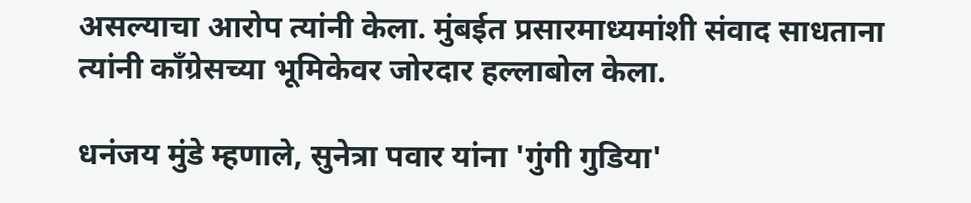असल्याचा आरोप त्यांनी केला. मुंबईत प्रसारमाध्यमांशी संवाद साधताना त्यांनी काँग्रेसच्या भूमिकेवर जोरदार हल्लाबोल केला.

धनंजय मुंडे म्हणाले, सुनेत्रा पवार यांना 'गुंगी गुडिया'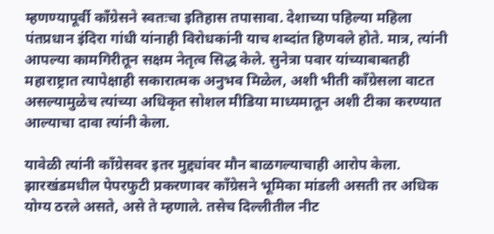म्हणण्यापूर्वी काँग्रेसने स्वतःचा इतिहास तपासावा. देशाच्या पहिल्या महिला पंतप्रधान इंदिरा गांधी यांनाही विरोधकांनी याच शब्दांत हिणवले होते. मात्र, त्यांनी आपल्या कामगिरीतून सक्षम नेतृत्व सिद्ध केले. सुनेत्रा पवार यांच्याबाबतही महाराष्ट्रात त्यापेक्षाही सकारात्मक अनुभव मिळेल, अशी भीती काँग्रेसला वाटत असल्यामुळेच त्यांच्या अधिकृत सोशल मीडिया माध्यमातून अशी टीका करण्यात आल्याचा दावा त्यांनी केला.

यावेळी त्यांनी काँग्रेसवर इतर मुद्द्यांवर मौन बाळगल्याचाही आरोप केला. झारखंडमधील पेपरफुटी प्रकरणावर काँग्रेसने भूमिका मांडली असती तर अधिक योग्य ठरले असते, असे ते म्हणाले. तसेच दिल्लीतील नीट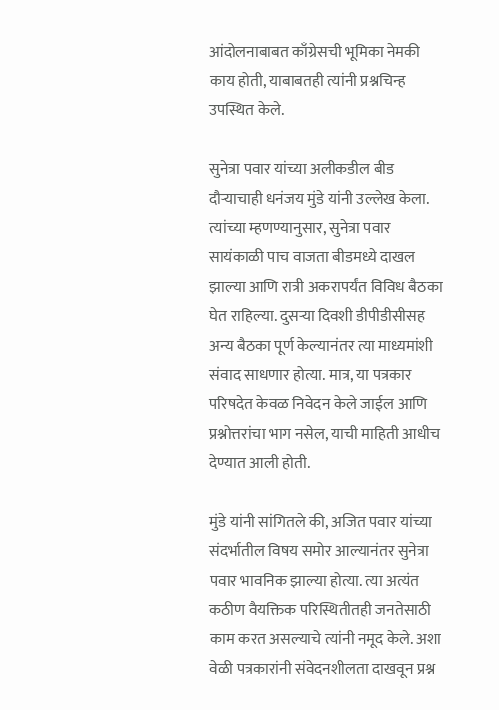आंदोलनाबाबत काँग्रेसची भूमिका नेमकी काय होती, याबाबतही त्यांनी प्रश्नचिन्ह उपस्थित केले.

सुनेत्रा पवार यांच्या अलीकडील बीड दौऱ्याचाही धनंजय मुंडे यांनी उल्लेख केला. त्यांच्या म्हणण्यानुसार, सुनेत्रा पवार सायंकाळी पाच वाजता बीडमध्ये दाखल झाल्या आणि रात्री अकरापर्यंत विविध बैठका घेत राहिल्या. दुसऱ्या दिवशी डीपीडीसीसह अन्य बैठका पूर्ण केल्यानंतर त्या माध्यमांशी संवाद साधणार होत्या. मात्र, या पत्रकार परिषदेत केवळ निवेदन केले जाईल आणि प्रश्नोत्तरांचा भाग नसेल, याची माहिती आधीच देण्यात आली होती.

मुंडे यांनी सांगितले की, अजित पवार यांच्या संदर्भातील विषय समोर आल्यानंतर सुनेत्रा पवार भावनिक झाल्या होत्या. त्या अत्यंत कठीण वैयक्तिक परिस्थितीतही जनतेसाठी काम करत असल्याचे त्यांनी नमूद केले. अशा वेळी पत्रकारांनी संवेदनशीलता दाखवून प्रश्न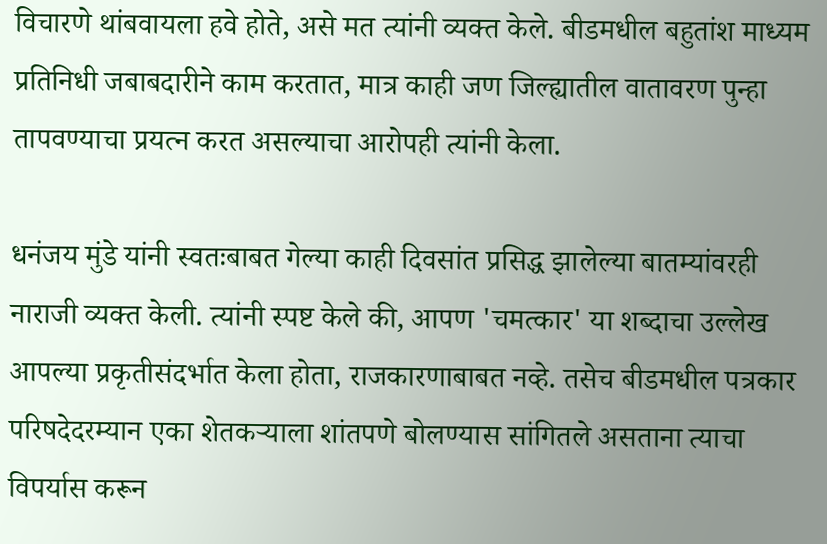विचारणे थांबवायला हवे होते, असे मत त्यांनी व्यक्त केले. बीडमधील बहुतांश माध्यम प्रतिनिधी जबाबदारीने काम करतात, मात्र काही जण जिल्ह्यातील वातावरण पुन्हा तापवण्याचा प्रयत्न करत असल्याचा आरोपही त्यांनी केला.

धनंजय मुंडे यांनी स्वतःबाबत गेल्या काही दिवसांत प्रसिद्ध झालेल्या बातम्यांवरही नाराजी व्यक्त केली. त्यांनी स्पष्ट केले की, आपण 'चमत्कार' या शब्दाचा उल्लेख आपल्या प्रकृतीसंदर्भात केला होता, राजकारणाबाबत नव्हे. तसेच बीडमधील पत्रकार परिषदेदरम्यान एका शेतकऱ्याला शांतपणे बोलण्यास सांगितले असताना त्याचा विपर्यास करून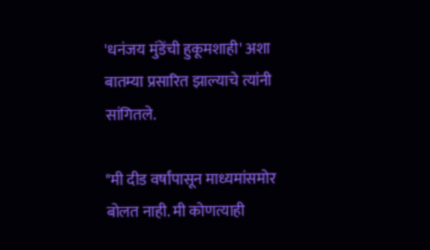'धनंजय मुंडेंची हुकूमशाही' अशा बातम्या प्रसारित झाल्याचे त्यांनी सांगितले.

"मी दीड वर्षांपासून माध्यमांसमोर बोलत नाही. मी कोणत्याही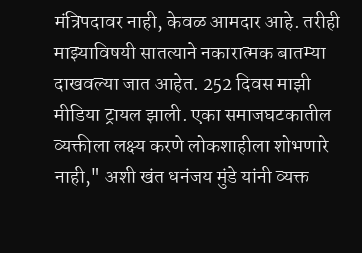मंत्रिपदावर नाही, केवळ आमदार आहे. तरीही माझ्याविषयी सातत्याने नकारात्मक बातम्या दाखवल्या जात आहेत. 252 दिवस माझी मीडिया ट्रायल झाली. एका समाजघटकातील व्यक्तीला लक्ष्य करणे लोकशाहीला शोभणारे नाही," अशी खंत धनंजय मुंडे यांनी व्यक्त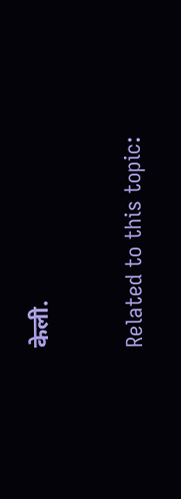केली.

Related to this topic: